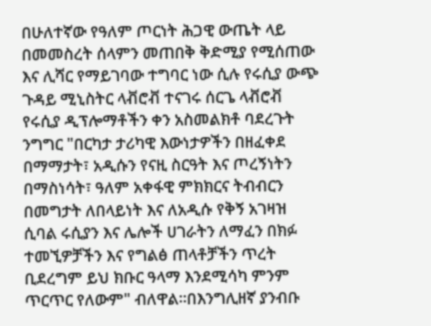በሁለተኛው የዓለም ጦርነት ሕጋዊ ውጤት ላይ በመመስረት ሰላምን መጠበቅ ቅድሚያ የሚሰጠው እና ሊሻር የማይገባው ተግባር ነው ሲሉ የሩሲያ ውጭ ጉዳይ ሚኒስትር ላቭሮቭ ተናገሩ ሰርጌ ላቭሮቭ የሩሲያ ዲፕሎማቶችን ቀን አስመልክቶ ባደረጉት ንግግር "በርካታ ታሪካዊ እውነታዎችን በዘፈቀደ በማማታት፣ አዲሱን የናዚ ስርዓት እና ጦረኝነትን በማስነሳት፣ ዓለም አቀፋዊ ምክክርና ትብብርን በመግታት ለበላይነት እና ለአዲሱ የቅኝ አገዛዝ ሲባል ሩሲያን እና ሌሎች ሀገራትን ለማፈን በክፉ ተመኚዎቻችን እና የግልፅ ጠላቶቻችን ጥረት ቢደረግም ይህ ክቡር ዓላማ እንደሚሳካ ምንም ጥርጥር የለውም" ብለዋል።በእንግሊዘኛ ያንብቡ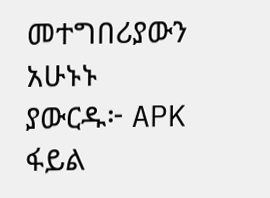መተግበሪያውን አሁኑኑ ያውርዱ፦ APK ፋይል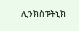ሊንክስፑትኒክ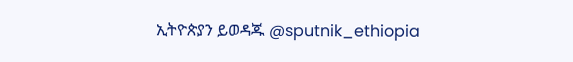ኢትዮጵያን ይወዳጁ @sputnik_ethiopia